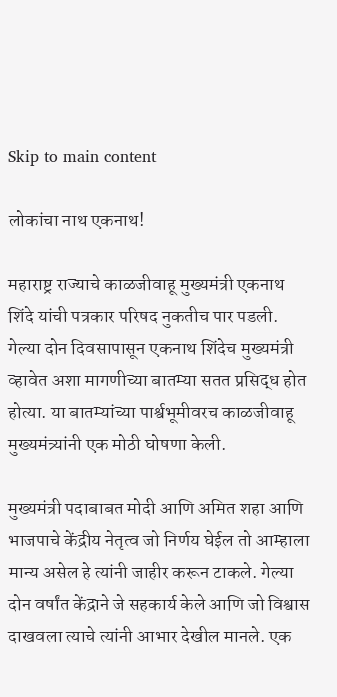Skip to main content

लोकांचा नाथ एकनाथ!

महाराष्ट्र राज्याचे काळजीवाहू मुख्यमंत्री एकनाथ शिंदे यांची पत्रकार परिषद नुकतीच पार पडली. गेल्या दोन दिवसापासून एकनाथ शिंदेच मुख्यमंत्री व्हावेत अशा मागणीच्या बातम्या सतत प्रसिद्ध होत होत्या. या बातम्यांच्या पार्श्वभूमीवरच काळजीवाहू मुख्यमंत्र्यांनी एक मोठी घोषणा केली.

मुख्यमंत्री पदाबाबत मोदी आणि अमित शहा आणि भाजपाचे केंद्रीय नेतृत्व जो निर्णय घेईल तो आम्हाला मान्य असेल हे त्यांनी जाहीर करून टाकले. गेल्या दोन वर्षांत केंद्राने जे सहकार्य केले आणि जो विश्वास दाखवला त्याचे त्यांनी आभार देखील मानले. एक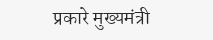प्रकारे मुख्यमंत्री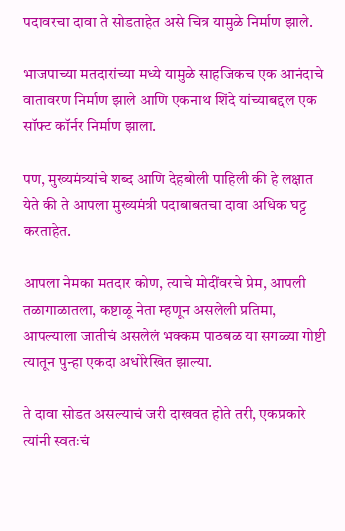पदावरचा दावा ते सोडताहेत असे चित्र यामुळे निर्माण झाले.

भाजपाच्या मतदारांच्या मध्ये यामुळे साहजिकच एक आनंदाचे वातावरण निर्माण झाले आणि एकनाथ शिंदे यांच्याबद्दल एक सॉफ्ट कॉर्नर निर्माण झाला.

पण, मुख्यमंत्र्यांचे शब्द आणि देहबोली पाहिली की हे लक्षात येते की ते आपला मुख्यमंत्री पदाबाबतचा दावा अधिक घट्ट करताहेत.

आपला नेमका मतदार कोण, त्याचे मोदींवरचे प्रेम, आपली तळागाळातला, कष्टाळू नेता म्हणून असलेली प्रतिमा, आपल्याला जातीचं असलेलं भक्कम पाठबळ या सगळ्या गोष्टी त्यातून पुन्हा एकदा अधोरेखित झाल्या.

ते दावा सोडत असल्याचं जरी दाखवत होते तरी, एकप्रकारे त्यांनी स्वतःचं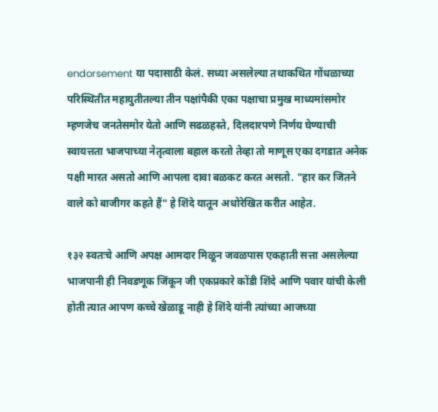endorsement या पदासाठी केलं. सध्या असलेल्या तथाकथित गोंधळाच्या परिस्थितीत महायुतीतल्या तीन पक्षांपैकी एका पक्षाचा प्रमुख माध्यमांसमोर म्हणजेच जनतेसमोर येतो आणि सढळहस्ते, दिलदारपणे निर्णय घेण्याची स्वायत्तता भाजपाच्या नेतृत्वाला बहाल करतो तेव्हा तो माणूस एका दगडात अनेक पक्षी मारत असतो आणि आपला दावा बळकट करत असतो. "हार कर जितने वाले को बाजीगर कहते हैं" हे शिंदे यातून अधोरेखित करीत आहेत.

१३२ स्वतःचे आणि अपक्ष आमदार मिळून जवळपास एकहाती सत्ता असलेल्या भाजपानी ही निवडणूक जिंकून जी एकप्रकारे कोंडी शिंदे आणि पवार यांची केली होती त्यात आपण कच्चे खेळाडू नाही हे शिंदे यांनी त्यांच्या आजच्या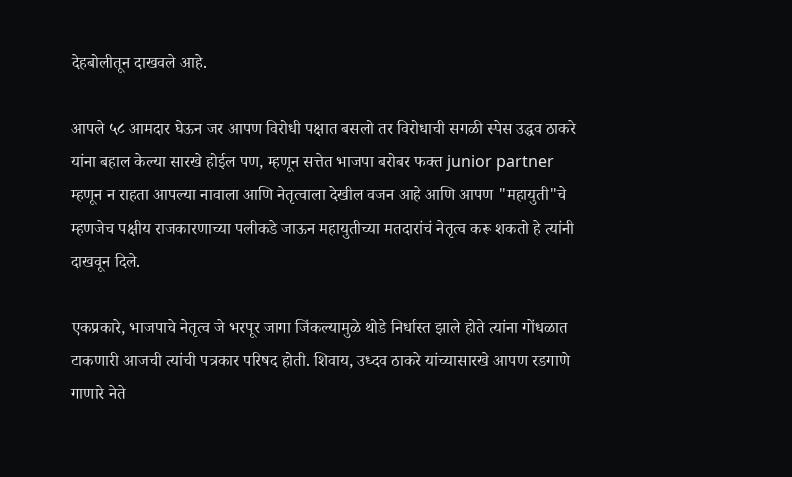देहबोलीतून दाखवले आहे.

आपले ५८ आमदार घेऊन जर आपण विरोधी पक्षात बसलो तर विरोधाची सगळी स्पेस उद्धव ठाकरे यांना बहाल केल्या सारखे होईल पण, म्हणून सत्तेत भाजपा बरोबर फक्त junior partner म्हणून न राहता आपल्या नावाला आणि नेतृत्वाला देखील वजन आहे आणि आपण "महायुती"चे म्हणजेच पक्षीय राजकारणाच्या पलीकडे जाऊन महायुतीच्या मतदारांचं नेतृत्व करू शकतो हे त्यांनी दाखवून दिले.

एकप्रकारे, भाजपाचे नेतृत्व जे भरपूर जागा जिंकल्यामुळे थोडे निर्धास्त झाले होते त्यांना गोंधळात टाकणारी आजची त्यांची पत्रकार परिषद होती. शिवाय, उध्दव ठाकरे यांच्यासारखे आपण रडगाणे गाणारे नेते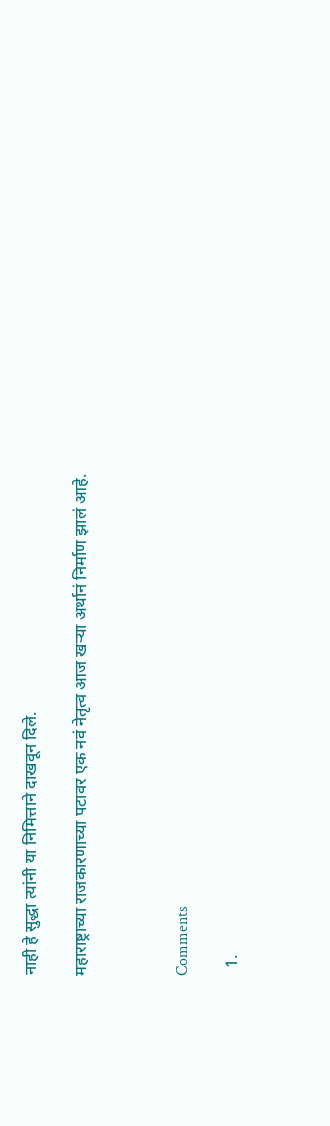नाही हे सुद्धा त्यांनी या निमित्ताने दाखवून दिले.

महाराष्ट्राच्या राजकारणाच्या पटावर एक नवं नेतृत्व आज खऱ्या अर्थानं निर्माण झालं आहे.



Comments

  1.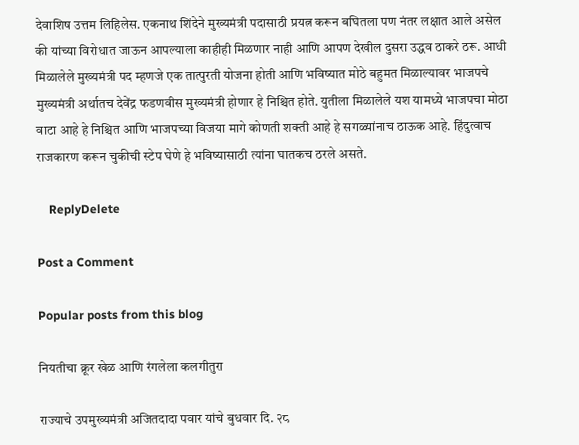देवाशिष उत्तम लिहिलेस. एकनाथ शिंदेने मुख्यमंत्री पदासाठी प्रयत्न करून बघितला पण नंतर लक्षात आले असेल की यांच्या विरोधात जाऊन आपल्याला काहीही मिळणार नाही आणि आपण देखील दुसरा उद्धव ठाकरे ठरू. आधी मिळालेले मुख्यमंत्री पद म्हणजे एक तात्पुरती योजना होती आणि भविष्यात मोठे बहुमत मिळाल्यावर भाजपचे मुख्यमंत्री अर्थातच देवेंद्र फडणवीस मुख्यमंत्री होणार हे निश्चित होते. युतीला मिळालेले यश यामध्ये भाजपचा मोठा वाटा आहे हे निश्चित आणि भाजपच्या विजया मागे कोणती शक्ती आहे हे सगळ्यांनाच ठाऊक आहे. हिंदुत्वाच राजकारण करून चुकीची स्टेप घेणे हे भविष्यासाठी त्यांना घातकच ठरले असते.

    ReplyDelete

Post a Comment

Popular posts from this blog

नियतीचा क्रूर खेळ आणि रंगलेला कलगीतुरा

राज्याचे उपमुख्यमंत्री अजितदादा पवार यांचे बुधवार दि. २८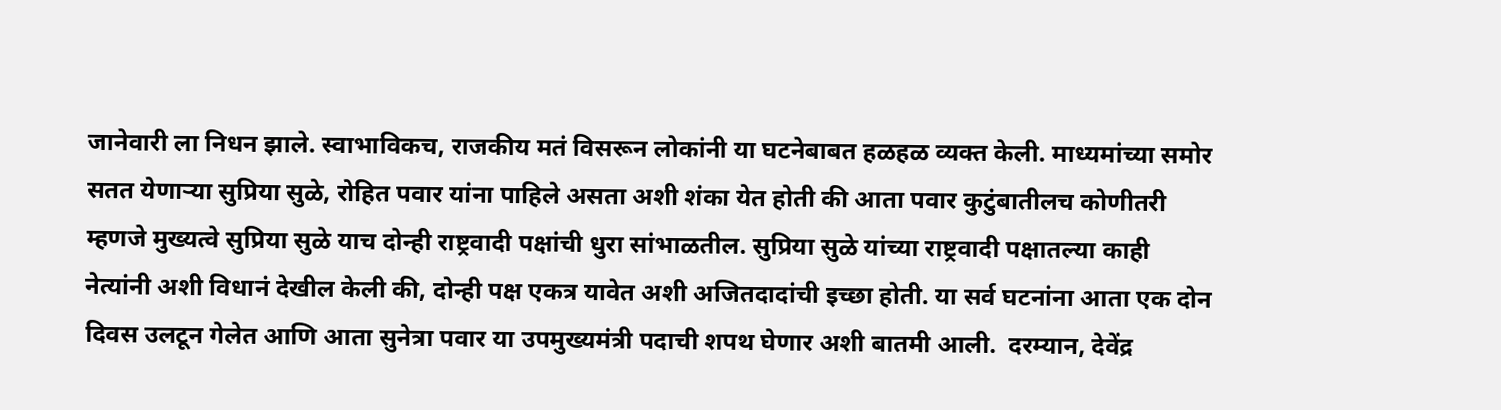जानेवारी ला निधन झाले. स्वाभाविकच, राजकीय मतं विसरून लोकांनी या घटनेबाबत हळहळ व्यक्त केली. माध्यमांच्या समोर सतत येणाऱ्या सुप्रिया सुळे, रोहित पवार यांना पाहिले असता अशी शंका येत होती की आता पवार कुटुंबातीलच कोणीतरी म्हणजे मुख्यत्वे सुप्रिया सुळे याच दोन्ही राष्ट्रवादी पक्षांची धुरा सांभाळतील. सुप्रिया सुळे यांच्या राष्ट्रवादी पक्षातल्या काही नेत्यांनी अशी विधानं देखील केली की, दोन्ही पक्ष एकत्र यावेत अशी अजितदादांची इच्छा होती. या सर्व घटनांना आता एक दोन दिवस उलटून गेलेत आणि आता सुनेत्रा पवार या उपमुख्यमंत्री पदाची शपथ घेणार अशी बातमी आली.  दरम्यान, देवेंद्र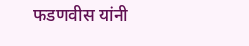फडणवीस यांनी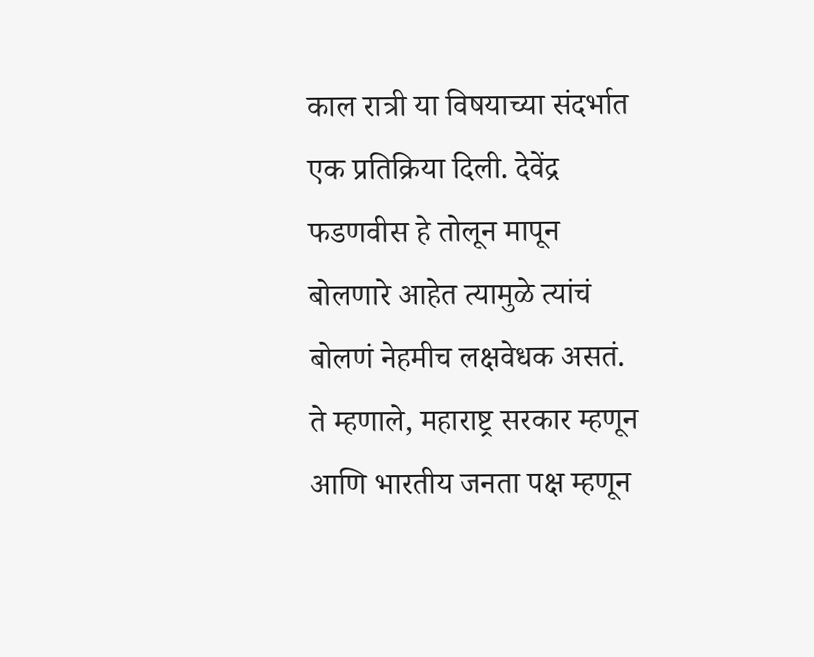काल रात्री या विषयाच्या संदर्भात एक प्रतिक्रिया दिली. देवेंद्र फडणवीस हे तोलून मापून बोलणारे आहेत त्यामुळे त्यांचं बोलणं नेहमीच लक्षवेधक असतं. ते म्हणाले, महाराष्ट्र सरकार म्हणून आणि भारतीय जनता पक्ष म्हणून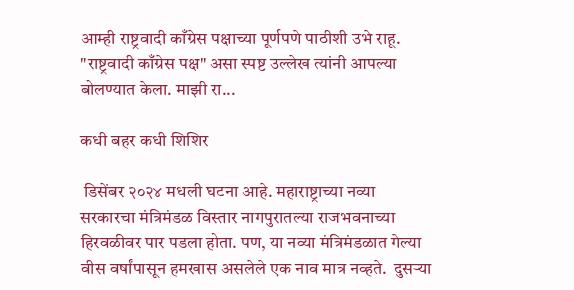आम्ही राष्ट्रवादी काँग्रेस पक्षाच्या पूर्णपणे पाठीशी उभे राहू. "राष्ट्रवादी काँग्रेस पक्ष" असा स्पष्ट उल्लेख त्यांनी आपल्या बोलण्यात केला. माझी रा...

कधी बहर कधी शिशिर

 डिसेंबर २०२४ मधली घटना आहे. महाराष्ट्राच्या नव्या सरकारचा मंत्रिमंडळ विस्तार नागपुरातल्या राजभवनाच्या हिरवळीवर पार पडला होता. पण, या नव्या मंत्रिमंडळात गेल्या वीस वर्षांपासून हमखास असलेले एक नाव मात्र नव्हते.  दुसऱ्या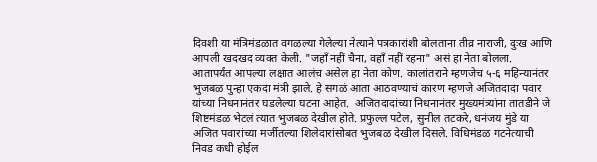दिवशी या मंत्रिमंडळात वगळल्या गेलेल्या नेत्याने पत्रकारांशी बोलताना तीव्र नाराजी, दुःख आणि आपली खदखद व्यक्त केली. "जहाँ नहीं चैना, वहॉं नहीं रहना" असं हा नेता बोलला.  आतापर्यंत आपल्या लक्षात आलंच असेल हा नेता कोण. कालांतराने म्हणजेच ५-६ महिन्यानंतर भुजबळ पुन्हा एकदा मंत्री झाले. हे सगळं आता आठवण्याचं कारण म्हणजे अजितदादा पवार यांच्या निधनानंतर घडलेल्या घटना आहेत.  अजितदादांच्या निधनानंतर मुख्यमंत्र्यांना तातडीने जे शिष्टमंडळ भेटलं त्यात भुजबळ देखील होते. प्रफुल्ल पटेल, सुनील तटकरे, धनंजय मुंडे या अजित पवारांच्या मर्जीतल्या शिलेदारांसोबत भुजबळ देखील दिसले. विधिमंडळ गटनेत्याची निवड कधी होईल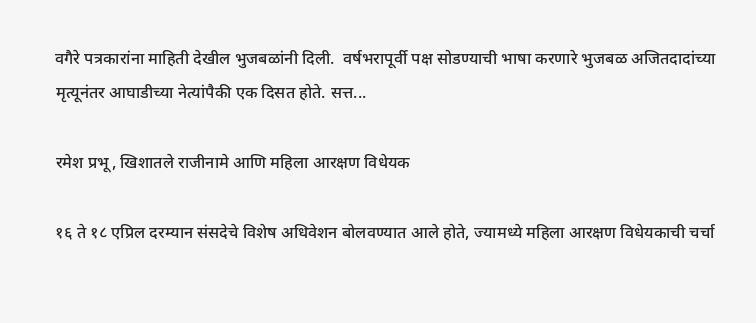वगैरे पत्रकारांना माहिती देखील भुजबळांनी दिली.  वर्षभरापूर्वी पक्ष सोडण्याची भाषा करणारे भुजबळ अजितदादांच्या मृत्यूनंतर आघाडीच्या नेत्यांपैकी एक दिसत होते. सत्त...

रमेश प्रभू, खिशातले राजीनामे आणि महिला आरक्षण विधेयक

१६ ते १८ एप्रिल दरम्यान संसदेचे विशेष अधिवेशन बोलवण्यात आले होते, ज्यामध्ये महिला आरक्षण विधेयकाची चर्चा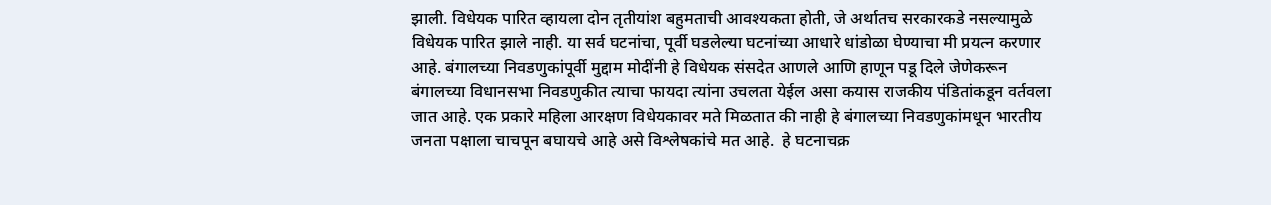झाली. विधेयक पारित व्हायला दोन तृतीयांश बहुमताची आवश्यकता होती, जे अर्थातच सरकारकडे नसल्यामुळे विधेयक पारित झाले नाही. या सर्व घटनांचा, पूर्वी घडलेल्या घटनांच्या आधारे धांडोळा घेण्याचा मी प्रयत्न करणार आहे. बंगालच्या निवडणुकांपूर्वी मुद्दाम मोदींनी हे विधेयक संसदेत आणले आणि हाणून पडू दिले जेणेकरून बंगालच्या विधानसभा निवडणुकीत त्याचा फायदा त्यांना उचलता येईल असा कयास राजकीय पंडितांकडून वर्तवला जात आहे. एक प्रकारे महिला आरक्षण विधेयकावर मते मिळतात की नाही हे बंगालच्या निवडणुकांमधून भारतीय जनता पक्षाला चाचपून बघायचे आहे असे विश्लेषकांचे मत आहे.  हे घटनाचक्र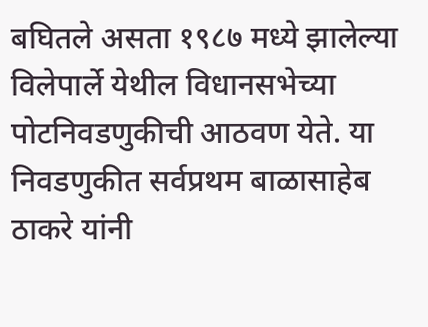बघितले असता १९८७ मध्ये झालेल्या विलेपार्ले येथील विधानसभेच्या पोटनिवडणुकीची आठवण येते. या निवडणुकीत सर्वप्रथम बाळासाहेब ठाकरे यांनी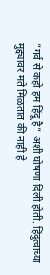"गर्व से कहो हम हिंदू है" अशी घोषणा दिली होती. हिंदुत्वाच्या मुद्द्यावर मते मिळतात की नाही हे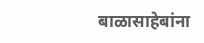बाळासाहेबांना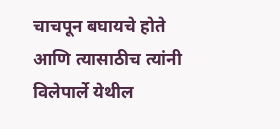चाचपून बघायचे होते आणि त्यासाठीच त्यांनी विलेपार्ले येथील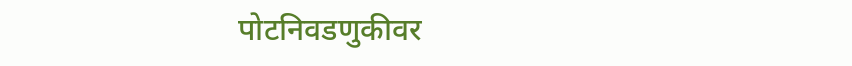पोटनिवडणुकीवर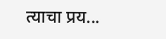त्याचा प्रय...